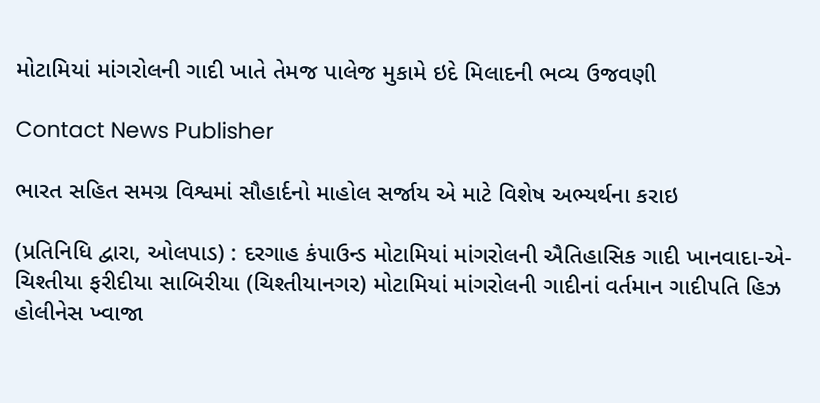મોટામિયાં માંગરોલની ગાદી ખાતે તેમજ પાલેજ મુકામે ઇદે મિલાદની ભવ્ય ઉજવણી

Contact News Publisher

ભારત સહિત સમગ્ર વિશ્વમાં સૌહાર્દનો માહોલ સર્જાય એ માટે વિશેષ અભ્યર્થના કરાઇ

(પ્રતિનિધિ દ્વારા, ઓલપાડ) : દરગાહ કંપાઉન્ડ મોટામિયાં માંગરોલની ઐતિહાસિક ગાદી ખાનવાદા-એ-ચિશ્તીયા ફરીદીયા સાબિરીયા (ચિશ્તીયાનગર) મોટામિયાં માંગરોલની ગાદીનાં વર્તમાન ગાદીપતિ હિઝ હોલીનેસ ખ્વાજા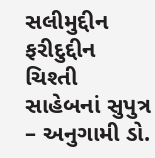સલીમુદ્દીન ફરીદુદ્દીન ચિશ્તી સાહેબનાં સુપુત્ર – અનુગામી ડો.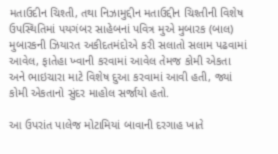મતાઉદીન ચિશ્તી, તથા નિઝામુદ્દીન મતાઉદ્દીન ચિશ્તીની વિશેષ ઉપસ્થિતિમાં પયગંબર સાહેબનાં પવિત્ર મુએ મુબારક (બાલ) મુબારકની ઝિયારત અકીદતમંદોએ કરી સલાતો સલામ પઢવામાં આવેલ, ફાતેહા ખ્વાની કરવામાં આવેલ તેમજ કોમી એકતા અને ભાઇચારા માટે વિશેષ દુઆ કરવામાં આવી હતી, જ્યાં કોમી એકતાનો સુંદર માહોલ સર્જાયો હતો.

આ ઉપરાંત પાલેજ મોટામિયાં બાવાની દરગાહ ખાતે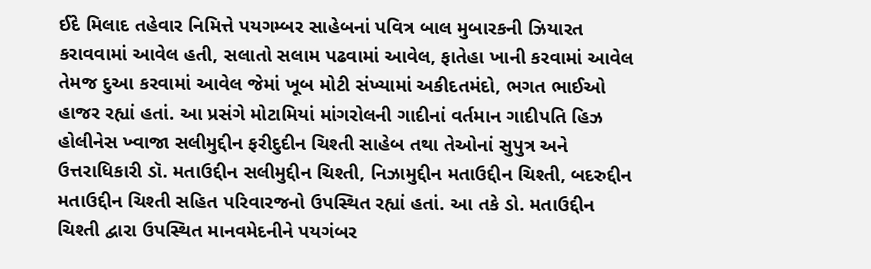ઈદે મિલાદ તહેવાર નિમિત્તે પયગમ્બર સાહેબનાં પવિત્ર બાલ મુબારકની ઝિયારત કરાવવામાં આવેલ હતી, સલાતો સલામ પઢવામાં આવેલ, ફાતેહા ખાની કરવામાં આવેલ તેમજ દુઆ કરવામાં આવેલ જેમાં ખૂબ મોટી સંખ્યામાં અકીદતમંદો, ભગત ભાઈઓ હાજર રહ્યાં હતાં. આ પ્રસંગે મોટામિયાં માંગરોલની ગાદીનાં વર્તમાન ગાદીપતિ હિઝ હોલીનેસ ખ્વાજા સલીમુદ્દીન ફરીદુદીન ચિશ્તી સાહેબ તથા તેઓનાં સુપુત્ર અને ઉત્તરાધિકારી ડૉ. મતાઉદ્દીન સલીમુદ્દીન ચિશ્તી, નિઝામુદ્દીન મતાઉદ્દીન ચિશ્તી, બદરુદ્દીન મતાઉદ્દીન ચિશ્તી સહિત પરિવારજનો ઉપસ્થિત રહ્યાં હતાં. આ તકે ડો. મતાઉદ્દીન ચિશ્તી દ્વારા ઉપસ્થિત માનવમેદનીને પયગંબર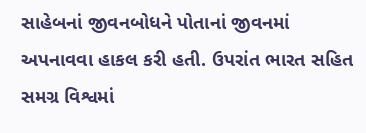સાહેબનાં જીવનબોધને પોતાનાં જીવનમાં અપનાવવા હાકલ કરી હતી. ઉપરાંત ભારત સહિત સમગ્ર વિશ્વમાં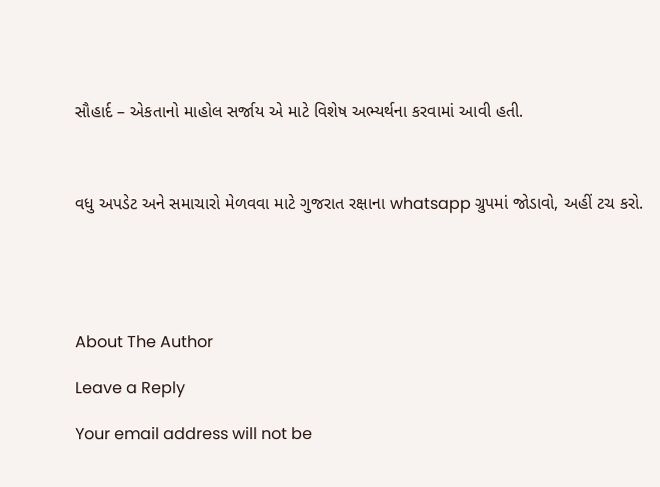સૌહાર્દ – એકતાનો માહોલ સર્જાય એ માટે વિશેષ અભ્યર્થના કરવામાં આવી હતી.



વધુ અપડેટ અને સમાચારો મેળવવા માટે ગુજરાત રક્ષાના whatsapp ગ્રુપમાં જોડાવો, અહીં ટચ કરો.





About The Author

Leave a Reply

Your email address will not be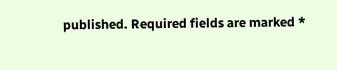published. Required fields are marked *